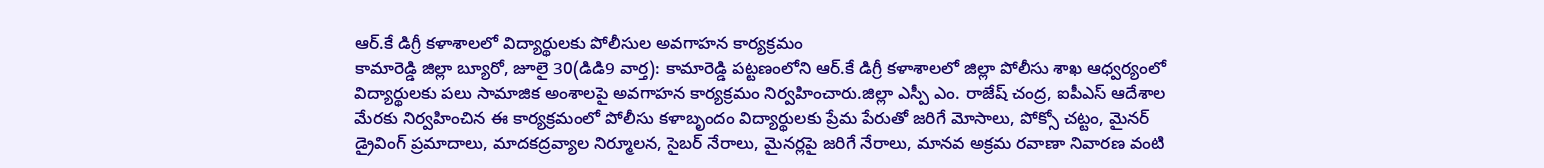ఆర్.కే డిగ్రీ కళాశాలలో విద్యార్థులకు పోలీసుల అవగాహన కార్యక్రమం
కామారెడ్డి జిల్లా బ్యూరో, జూలై 30(డిడి9 వార్త): కామారెడ్డి పట్టణంలోని ఆర్.కే డిగ్రీ కళాశాలలో జిల్లా పోలీసు శాఖ ఆధ్వర్యంలో విద్యార్థులకు పలు సామాజిక అంశాలపై అవగాహన కార్యక్రమం నిర్వహించారు.జిల్లా ఎస్పీ ఎం. రాజేష్ చంద్ర, ఐపీఎస్ ఆదేశాల మేరకు నిర్వహించిన ఈ కార్యక్రమంలో పోలీసు కళాబృందం విద్యార్థులకు ప్రేమ పేరుతో జరిగే మోసాలు, పోక్సో చట్టం, మైనర్ డ్రైవింగ్ ప్రమాదాలు, మాదకద్రవ్యాల నిర్మూలన, సైబర్ నేరాలు, మైనర్లపై జరిగే నేరాలు, మానవ అక్రమ రవాణా నివారణ వంటి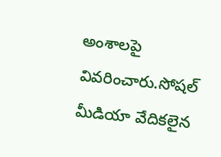అంశాలపై వివరించారు.సోషల్ మీడియా వేదికలైన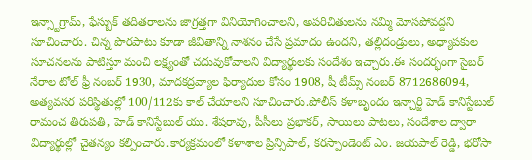ఇన్స్టాగ్రామ్, ఫేస్బుక్ తదితరాలను జాగ్రత్తగా వినియోగించాలని, అపరిచితులను నమ్మి మోసపోవద్దని సూచించారు. చిన్న పొరపాటు కూడా జీవితాన్ని నాశనం చేసే ప్రమాదం ఉందని, తల్లిదండ్రులు, అధ్యాపకుల సూచనలను పాటిస్తూ మంచి లక్ష్యంతో చదువుకోవాలని విద్యార్థులకు సందేశం ఇచ్చారు.ఈ సందర్భంగా సైబర్ నేరాల టోల్ ఫ్రీ నంబర్ 1930, మాదకద్రవ్యాల ఫిర్యాదుల కోసం 1908, షీ టీమ్స్ నంబర్ 8712686094, అత్యవసర పరిస్థితుల్లో 100/112కు కాల్ చేయాలని సూచించారు.పోలీస్ కళాబృందం ఇన్చార్జి హెడ్ కానిస్టేబుల్ రామంచ తిరుపతి, హెడ్ కానిస్టేబుల్ యు. శేషరావు, పీసీలు ప్రభాకర్, సాయిలు పాటలు, సందేశాల ద్వారా విద్యార్థుల్లో చైతన్యం కల్పించారు.కార్యక్రమంలో కళాశాల ప్రిన్సిపాల్, కరస్పాండెంట్ ఎం. జయపాల్ రెడ్డి, భరోసా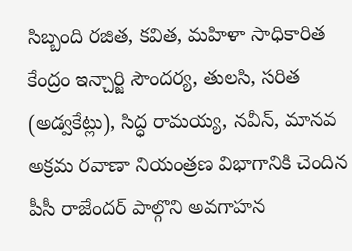సిబ్బంది రజిత, కవిత, మహిళా సాధికారిత కేంద్రం ఇన్చార్జి సౌందర్య, తులసి, సరిత (అడ్వకేట్లు), సిద్ధ రామయ్య, నవీన్, మానవ అక్రమ రవాణా నియంత్రణ విభాగానికి చెందిన పీసీ రాజేందర్ పాల్గొని అవగాహన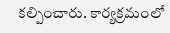కల్పించారు. కార్యక్రమంలో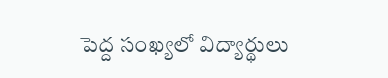పెద్ద సంఖ్యలో విద్యార్థులు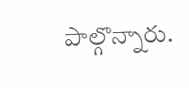పాల్గొన్నారు.